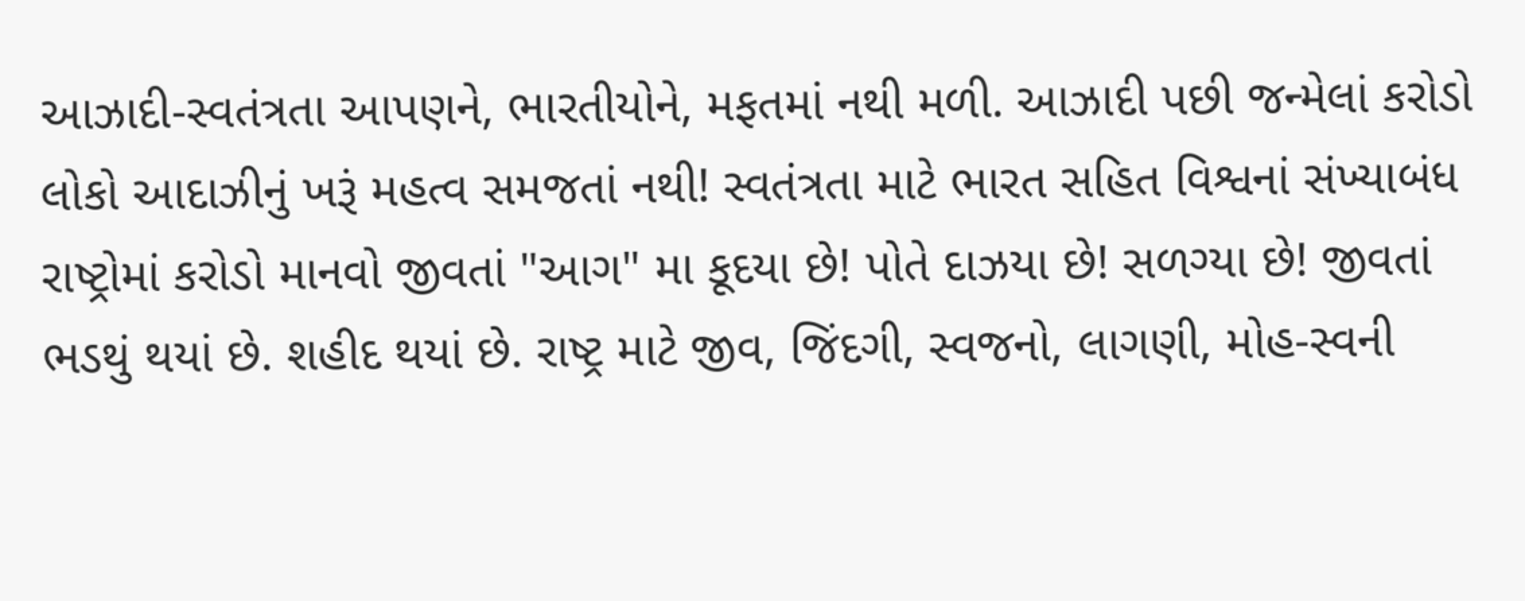આઝાદી-સ્વતંત્રતા આપણને, ભારતીયોને, મફતમાં નથી મળી. આઝાદી પછી જન્મેલાં કરોડો લોકો આદાઝીનું ખરૂં મહત્વ સમજતાં નથી! સ્વતંત્રતા માટે ભારત સહિત વિશ્વનાં સંખ્યાબંધ રાષ્ટ્રોમાં કરોડો માનવો જીવતાં "આગ" મા કૂદયા છે! પોતે દાઝયા છે! સળગ્યા છે! જીવતાં ભડથું થયાં છે. શહીદ થયાં છે. રાષ્ટ્ર માટે જીવ, જિંદગી, સ્વજનો, લાગણી, મોહ-સ્વની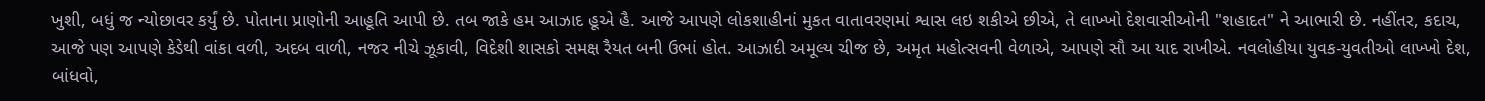ખુશી, બધું જ ન્યોછાવર કર્યું છે. પોતાના પ્રાણોની આહૂતિ આપી છે. તબ જાકે હમ આઝાદ હૂએ હૈ. આજે આપણે લોકશાહીનાં મુકત વાતાવરણમાં શ્વાસ લઇ શકીએ છીએ, તે લાખ્ખો દેશવાસીઓની "શહાદત" ને આભારી છે. નહીંતર, કદાચ, આજે પણ આપણે કેડેથી વાંકા વળી, અદબ વાળી, નજર નીચે ઝૂકાવી, વિદેશી શાસકો સમક્ષ રૈયત બની ઉભાં હોત. આઝાદી અમૂલ્ય ચીજ છે, અમૃત મહોત્સવની વેળાએ, આપણે સૌ આ યાદ રાખીએ. નવલોહીયા યુવક-યુવતીઓ લાખ્ખો દેશ, બાંધવો,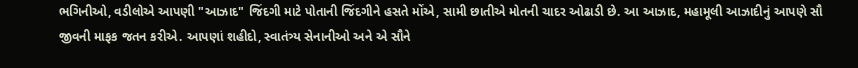ભગિનીઓ, વડીલોએ આપણી "આઝાદ" જિંદગી માટે પોતાની જિંદગીને હસતે મોંએ, સામી છાતીએ મોતની ચાદર ઓઢાડી છે. આ આઝાદ, મહામૂલી આઝાદીનું આપણે સૌ જીવની માફક જતન કરીએ. આપણાં શહીદો, સ્વાતંત્ર્ય સેનાનીઓ અને એ સૌને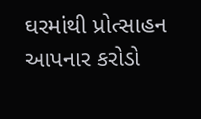ઘરમાંથી પ્રોત્સાહન આપનાર કરોડો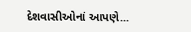દેશવાસીઓનાં આપણે...